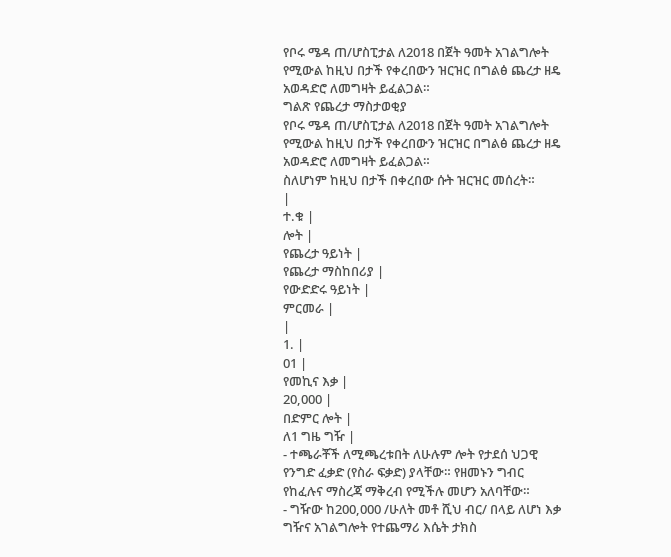የቦሩ ሜዳ ጠ/ሆስፒታል ለ2018 በጀት ዓመት አገልግሎት የሚውል ከዚህ በታች የቀረበውን ዝርዝር በግልፅ ጨረታ ዘዴ አወዳድሮ ለመግዛት ይፈልጋል።
ግልጽ የጨረታ ማስታወቂያ
የቦሩ ሜዳ ጠ/ሆስፒታል ለ2018 በጀት ዓመት አገልግሎት የሚውል ከዚህ በታች የቀረበውን ዝርዝር በግልፅ ጨረታ ዘዴ አወዳድሮ ለመግዛት ይፈልጋል።
ስለሆነም ከዚህ በታች በቀረበው ሱት ዝርዝር መሰረት።
|
ተ.ቁ |
ሎት |
የጨረታ ዓይነት |
የጨረታ ማስከበሪያ |
የውድድሩ ዓይነት |
ምርመራ |
|
1. |
01 |
የመኪና እቃ |
20,000 |
በድምር ሎት |
ለ1 ግዜ ግዥ |
- ተጫራቾች ለሚጫረቱበት ለሁሉም ሎት የታደሰ ህጋዊ የንግድ ፈቃድ (የስራ ፍቃድ) ያላቸው። የዘመኑን ግብር የከፈሉና ማስረጃ ማቅረብ የሚችሉ መሆን አለባቸው።
- ግዥው ከ200,000 /ሁለት መቶ ሺህ ብር/ በላይ ለሆነ እቃ ግዥና አገልግሎት የተጨማሪ እሴት ታክስ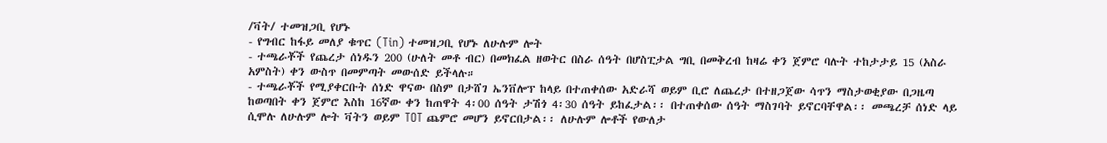/ቫት/ ተመዝጋቢ የሆኑ
- የግብር ከፋይ መለያ ቁጥር (Tin) ተመዝጋቢ የሆኑ ለሁሉም ሎት
- ተጫራቾች የጨረታ ሰነዱን 200 (ሁለት መቶ ብር) በመክፈል ዘወትር በስራ ሰዓት በሆስፒታል ግቢ በመቅረብ ከዛሬ ቀን ጀምሮ ባሉት ተከታታይ 15 (አስራ አምስት) ቀን ውስጥ በመምጣት መውሰድ ይችላሉ።
- ተጫራቾች የሚያቀርቡት ሰነድ ዋናው በስም በታሸገ ኤንቨሎፕ ከላይ በተጠቀሰው አድራሻ ወይም ቢሮ ለጨረታ በተዘጋጀው ሳጥን ማስታወቂያው በጋዜጣ ከወጣበት ቀን ጀምሮ እስከ 16ኛው ቀን ከጠዋት 4፡00 ሰዓት ታሽጎ 4፡30 ሰዓት ይከፈታል፡፡ በተጠቀሰው ሰዓት ማስገባት ይኖርባቸዋል፡፡ መጫረቻ ሰነድ ላይ ሲሞሉ ለሁሉም ሎት ቫትን ወይም TOT ጨምሮ መሆን ይኖርበታል፡፡ ለሁሉም ሎቶች የውለታ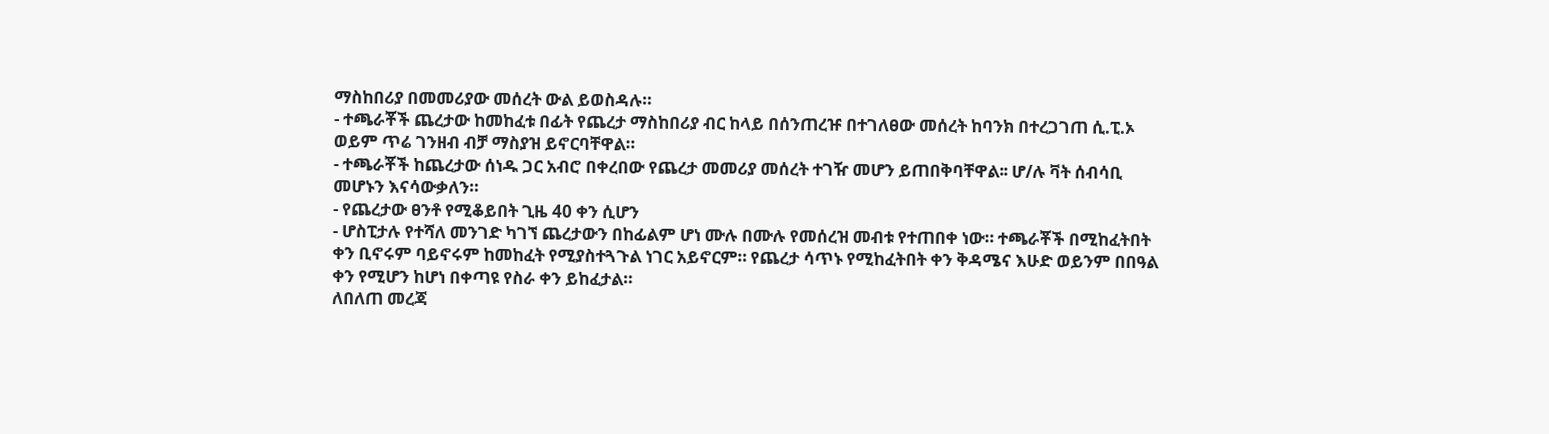ማስከበሪያ በመመሪያው መሰረት ውል ይወስዳሉ።
- ተጫራቾች ጨረታው ከመከፈቱ በፊት የጨረታ ማስከበሪያ ብር ከላይ በሰንጠረዡ በተገለፀው መሰረት ከባንክ በተረጋገጠ ሲ.ፒ.ኦ ወይም ጥሬ ገንዘብ ብቻ ማስያዝ ይኖርባቸዋል።
- ተጫራቾች ከጨረታው ሰነዱ ጋር አብሮ በቀረበው የጨረታ መመሪያ መሰረት ተገዥ መሆን ይጠበቅባቸዋል፡፡ ሆ/ሉ ቫት ሰብሳቢ መሆኑን እናሳውቃለን።
- የጨረታው ፀንቶ የሚቆይበት ጊዜ 40 ቀን ሲሆን
- ሆስፒታሉ የተሻለ መንገድ ካገኘ ጨረታውን በከፊልም ሆነ ሙሉ በሙሉ የመሰረዝ መብቱ የተጠበቀ ነው። ተጫራቾች በሚከፈትበት ቀን ቢኖሩም ባይኖሩም ከመከፈት የሚያስተጓጉል ነገር አይኖርም። የጨረታ ሳጥኑ የሚከፈትበት ቀን ቅዳሜና እሁድ ወይንም በበዓል ቀን የሚሆን ከሆነ በቀጣዩ የስራ ቀን ይከፈታል።
ለበለጠ መረጃ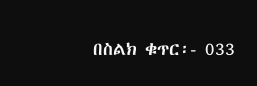በስልክ ቁጥር፡- 033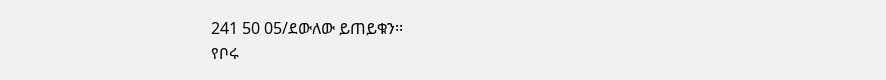241 50 05/ደውለው ይጠይቁን፡፡
የቦሩ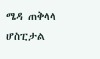ሜዳ ጠቅላላ ሆስፒታል